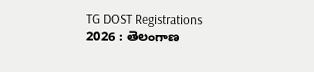TG DOST Registrations 2026 : తెలంగాణ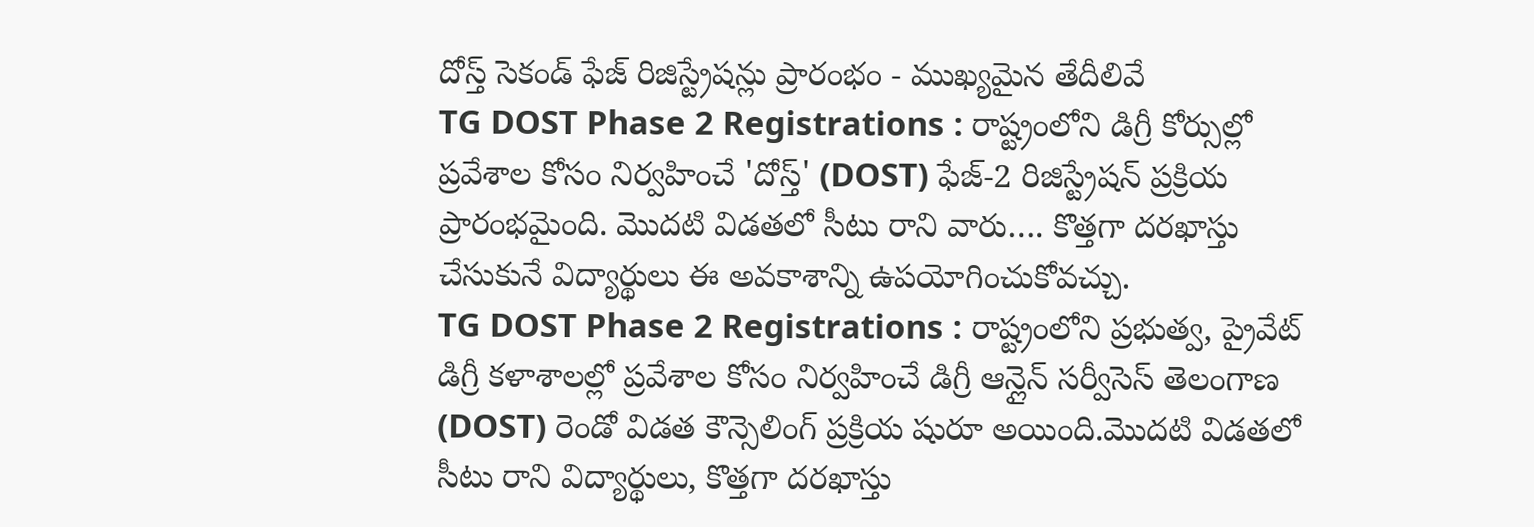దోస్త్ సెకండ్ ఫేజ్ రిజిస్ట్రేషన్లు ప్రారంభం - ముఖ్యమైన తేదీలివే
TG DOST Phase 2 Registrations : రాష్ట్రంలోని డిగ్రీ కోర్సుల్లో ప్రవేశాల కోసం నిర్వహించే 'దోస్త్' (DOST) ఫేజ్-2 రిజిస్ట్రేషన్ ప్రక్రియ ప్రారంభమైంది. మొదటి విడతలో సీటు రాని వారు…. కొత్తగా దరఖాస్తు చేసుకునే విద్యార్థులు ఈ అవకాశాన్ని ఉపయోగించుకోవచ్చు.
TG DOST Phase 2 Registrations : రాష్ట్రంలోని ప్రభుత్వ, ప్రైవేట్ డిగ్రీ కళాశాలల్లో ప్రవేశాల కోసం నిర్వహించే డిగ్రీ ఆన్లైన్ సర్వీసెస్ తెలంగాణ (DOST) రెండో విడత కౌన్సెలింగ్ ప్రక్రియ షురూ అయింది.మొదటి విడతలో సీటు రాని విద్యార్థులు, కొత్తగా దరఖాస్తు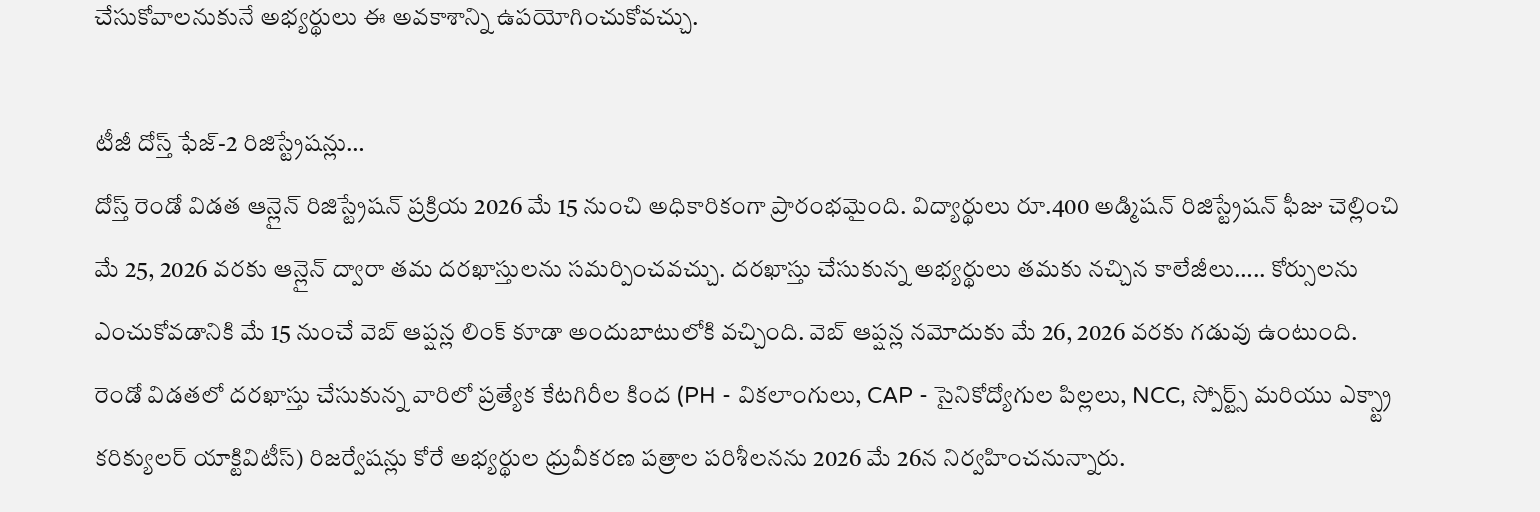చేసుకోవాలనుకునే అభ్యర్థులు ఈ అవకాశాన్ని ఉపయోగించుకోవచ్చు.

టీజీ దోస్త్ ఫేజ్-2 రిజిస్ట్రేషన్లు…
దోస్త్ రెండో విడత ఆన్లైన్ రిజిస్ట్రేషన్ ప్రక్రియ 2026 మే 15 నుంచి అధికారికంగా ప్రారంభమైంది. విద్యార్థులు రూ.400 అడ్మిషన్ రిజిస్ట్రేషన్ ఫీజు చెల్లించి మే 25, 2026 వరకు ఆన్లైన్ ద్వారా తమ దరఖాస్తులను సమర్పించవచ్చు. దరఖాస్తు చేసుకున్న అభ్యర్థులు తమకు నచ్చిన కాలేజీలు….. కోర్సులను ఎంచుకోవడానికి మే 15 నుంచే వెబ్ ఆప్షన్ల లింక్ కూడా అందుబాటులోకి వచ్చింది. వెబ్ ఆప్షన్ల నమోదుకు మే 26, 2026 వరకు గడువు ఉంటుంది.
రెండో విడతలో దరఖాస్తు చేసుకున్న వారిలో ప్రత్యేక కేటగిరీల కింద (PH - వికలాంగులు, CAP - సైనికోద్యోగుల పిల్లలు, NCC, స్పోర్ట్స్ మరియు ఎక్స్ట్రా కరిక్యులర్ యాక్టివిటీస్) రిజర్వేషన్లు కోరే అభ్యర్థుల ధ్రువీకరణ పత్రాల పరిశీలనను 2026 మే 26న నిర్వహించనున్నారు.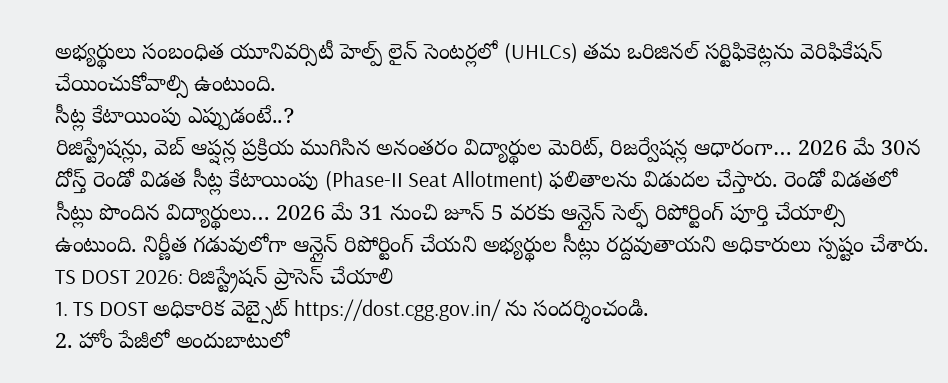అభ్యర్థులు సంబంధిత యూనివర్సిటీ హెల్ప్ లైన్ సెంటర్లలో (UHLCs) తమ ఒరిజినల్ సర్టిఫికెట్లను వెరిఫికేషన్ చేయించుకోవాల్సి ఉంటుంది.
సీట్ల కేటాయింపు ఎప్పుడంటే..?
రిజిస్ట్రేషన్లు, వెబ్ ఆప్షన్ల ప్రక్రియ ముగిసిన అనంతరం విద్యార్థుల మెరిట్, రిజర్వేషన్ల ఆధారంగా… 2026 మే 30న దోస్త్ రెండో విడత సీట్ల కేటాయింపు (Phase-II Seat Allotment) ఫలితాలను విడుదల చేస్తారు. రెండో విడతలో సీట్లు పొందిన విద్యార్థులు… 2026 మే 31 నుంచి జూన్ 5 వరకు ఆన్లైన్ సెల్ఫ్ రిపోర్టింగ్ పూర్తి చేయాల్సి ఉంటుంది. నిర్ణీత గడువులోగా ఆన్లైన్ రిపోర్టింగ్ చేయని అభ్యర్థుల సీట్లు రద్దవుతాయని అధికారులు స్పష్టం చేశారు.
TS DOST 2026: రిజిస్ట్రేషన్ ప్రాసెస్ చేయాలి
1. TS DOST అధికారిక వెబ్సైట్ https://dost.cgg.gov.in/ ను సందర్శించండి.
2. హోం పేజీలో అందుబాటులో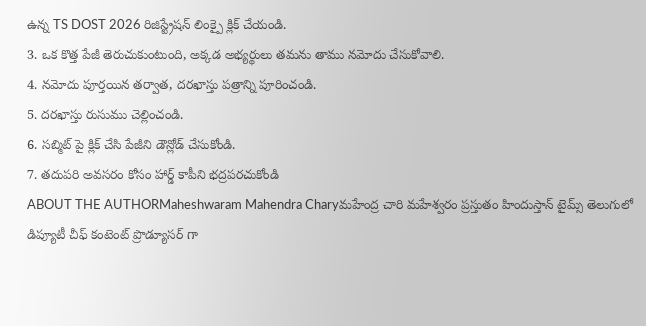ఉన్న TS DOST 2026 రిజిస్ట్రేషన్ లింక్పై క్లిక్ చేయండి.
3. ఒక కొత్త పేజీ తెరుచుకుంటుంది, అక్కడ అభ్యర్థులు తమను తాము నమోదు చేసుకోవాలి.
4. నమోదు పూర్తయిన తర్వాత, దరఖాస్తు పత్రాన్ని పూరించండి.
5. దరఖాస్తు రుసుము చెల్లించండి.
6. సబ్మిట్ పై క్లిక్ చేసి పేజీని డౌన్లోడ్ చేసుకోండి.
7. తదుపరి అవసరం కోసం హార్డ్ కాపీని భద్రపరచుకోండి
ABOUT THE AUTHORMaheshwaram Mahendra Charyమహేంద్ర చారి మహేశ్వరం ప్రస్తుతం హిందుస్తాన్ టైమ్స్ తెలుగులో డిప్యూటీ చీఫ్ కంటెంట్ ప్రొడ్యూసర్ గా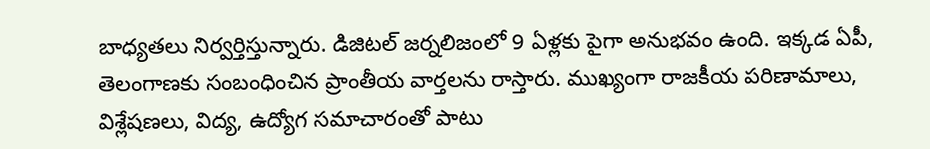బాధ్యతలు నిర్వర్తిస్తున్నారు. డిజిటల్ జర్నలిజంలో 9 ఏళ్లకు పైగా అనుభవం ఉంది. ఇక్కడ ఏపీ, తెలంగాణకు సంబంధించిన ప్రాంతీయ వార్తలను రాస్తారు. ముఖ్యంగా రాజకీయ పరిణామాలు, విశ్లేషణలు, విద్య, ఉద్యోగ సమాచారంతో పాటు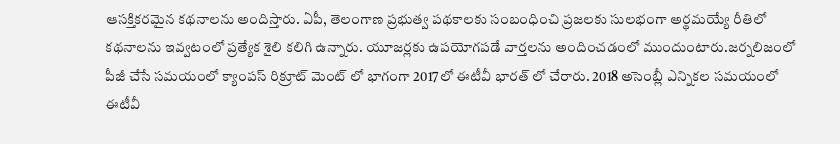ఆసక్తికరమైన కథనాలను అందిస్తారు. ఏపీ, తెలంగాణ ప్రభుత్వ పథకాలకు సంబంధించి ప్రజలకు సులభంగా అర్థమయ్యే రీతిలో కథనాలను ఇవ్వటంలో ప్రత్యేక శైలి కలిగి ఉన్నారు. యూజర్లకు ఉపయోగపడే వార్తలను అందించడంలో ముందుంటారు.జర్నలిజంలో పీజీ చేసే సమయంలో క్యాంపస్ రిక్రూట్ మెంట్ లో భాగంగా 2017లో ఈటీవీ భారత్ లో చేరారు. 2018 అసెంబ్లీ ఎన్నికల సమయంలో ఈటీవీ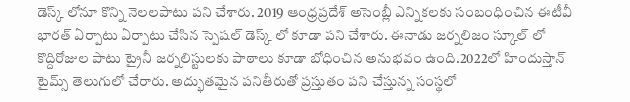డెస్క్ లోనూ కొన్ని నెలలపాటు పని చేశారు. 2019 ఆంధ్రప్రదేశ్ అసెంబ్లీ ఎన్నికలకు సంబంధించిన ఈటీవీ భారత్ ఏర్పాటు ఏర్పాటు చేసిన స్పెషల్ డెస్క్ లో కూడా పని చేశారు. ఈనాడు జర్నలిజం స్కూల్ లో కొద్దిరోజుల పాటు ట్రైనీ జర్నలిస్టులకు పాఠాలు కూడా బోధించిన అనుభవం ఉంది.2022లో హిందుస్తాన్ టైమ్స్ తెలుగులో చేరారు. అద్భుతమైన పనితీరుతో ప్రస్తుతం పని చేస్తున్న సంస్థలో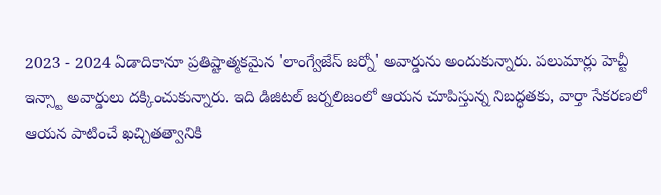2023 - 2024 ఏడాదికానూ ప్రతిష్టాత్మకమైన 'లాంగ్వేజేస్ జర్నో' అవార్డును అందుకున్నారు. పలుమార్లు హెచ్టీ ఇన్స్టా అవార్డులు దక్కించుకున్నారు. ఇది డిజిటల్ జర్నలిజంలో ఆయన చూపిస్తున్న నిబద్ధతకు, వార్తా సేకరణలో ఆయన పాటించే ఖచ్చితత్వానికి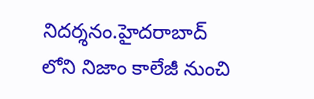నిదర్శనం.హైదరాబాద్ లోని నిజాం కాలేజీ నుంచి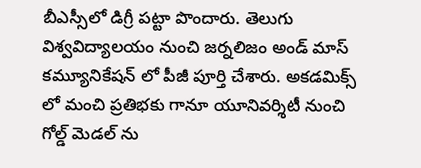బీఎస్సీలో డిగ్రీ పట్టా పొందారు. తెలుగు విశ్వవిద్యాలయం నుంచి జర్నలిజం అండ్ మాస్ కమ్యూనికేషన్ లో పీజీ పూర్తి చేశారు. అకడమిక్స్ లో మంచి ప్రతిభకు గానూ యూనివర్శిటీ నుంచి గోల్డ్ మెడల్ ను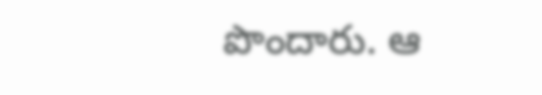పొందారు. ఆ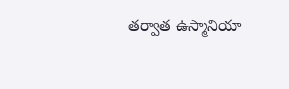తర్వాత ఉస్మానియా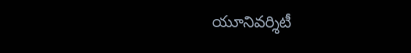యూనివర్శిటీ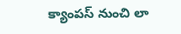క్యాంపస్ నుంచి లా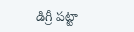డిగ్రీ పట్టా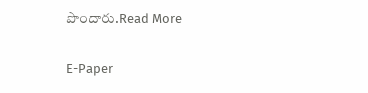పొందారు.Read More

E-Paper